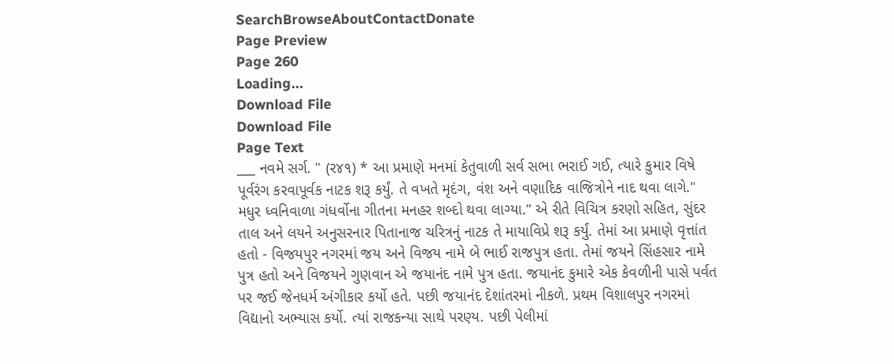SearchBrowseAboutContactDonate
Page Preview
Page 260
Loading...
Download File
Download File
Page Text
___ નવમે સર્ગ. " (ર૪૧) * આ પ્રમાણે મનમાં કેતુવાળી સર્વ સભા ભરાઈ ગઈ, ત્યારે કુમાર વિષે પૂર્વરંગ કરવાપૂર્વક નાટક શરૂ કર્યું. તે વખતે મૃદંગ, વંશ અને વણાદિક વાજિત્રોને નાદ થવા લાગે." મધુર ધ્વનિવાળા ગંધર્વોના ગીતના મનહર શબ્દો થવા લાગ્યા.” એ રીતે વિચિત્ર કરણો સહિત, સુંદર તાલ અને લયને અનુસરનાર પિતાનાજ ચરિત્રનું નાટક તે માયાવિપ્રે શરૂ કર્યું. તેમાં આ પ્રમાણે વૃત્તાંત હતો - વિજયપુર નગરમાં જય અને વિજય નામે બે ભાઈ રાજપુત્ર હતા. તેમાં જયને સિંહસાર નામે પુત્ર હતો અને વિજયને ગુણવાન એ જયાનંદ નામે પુત્ર હતા. જયાનંદ કુમારે એક કેવળીની પાસે પર્વત પર જઈ જેનધર્મ અંગીકાર કર્યો હતે. પછી જયાનંદ દેશાંતરમાં નીકળે. પ્રથમ વિશાલપુર નગરમાં વિદ્યાનો અભ્યાસ કર્યો. ત્યાં રાજકન્યા સાથે પરણ્ય. પછી પેલીમાં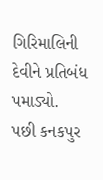ગિરિમાલિની દેવીને પ્રતિબંધ પમાડ્યો. પછી કનકપુર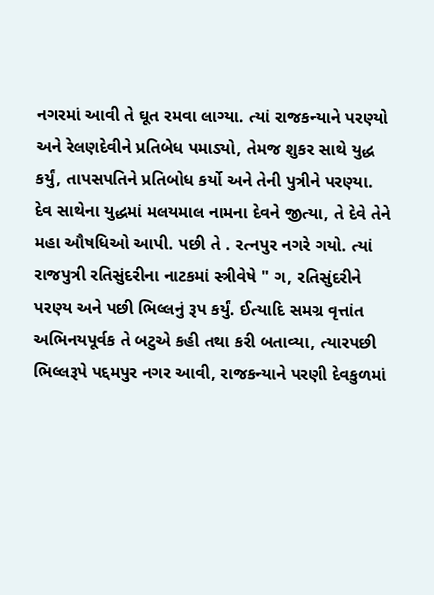નગરમાં આવી તે ઘૂત રમવા લાગ્યા. ત્યાં રાજકન્યાને પરણ્યો અને રેલણદેવીને પ્રતિબેધ પમાડ્યો, તેમજ શુકર સાથે યુદ્ધ કર્યું, તાપસપતિને પ્રતિબોધ કર્યો અને તેની પુત્રીને પરણ્યા. દેવ સાથેના યુદ્ધમાં મલયમાલ નામના દેવને જીત્યા, તે દેવે તેને મહા ઔષધિઓ આપી. પછી તે . રત્નપુર નગરે ગયો. ત્યાં રાજપુત્રી રતિસુંદરીના નાટકમાં સ્ત્રીવેષે " ગ, રતિસુંદરીને પરણ્ય અને પછી ભિલ્લનું રૂપ કર્યું. ઈત્યાદિ સમગ્ર વૃત્તાંત અભિનયપૂર્વક તે બટુએ કહી તથા કરી બતાવ્યા, ત્યારપછી ભિલ્લરૂપે પદ્દમપુર નગર આવી, રાજકન્યાને પરણી દેવકુળમાં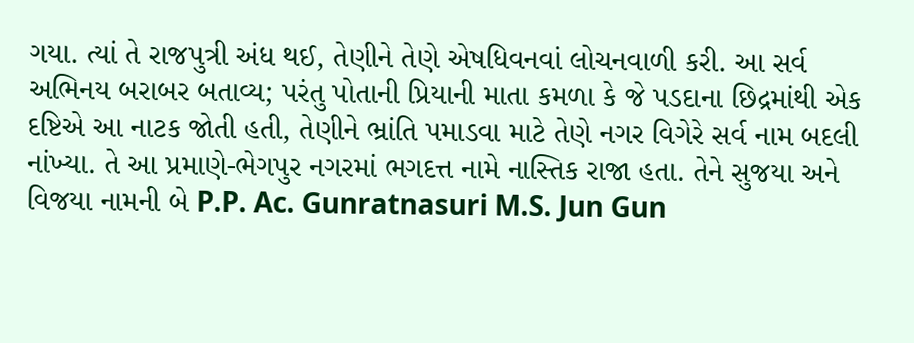ગયા. ત્યાં તે રાજપુત્રી અંધ થઈ, તેણીને તેણે એષધિવનવાં લોચનવાળી કરી. આ સર્વ અભિનય બરાબર બતાવ્ય; પરંતુ પોતાની પ્રિયાની માતા કમળા કે જે પડદાના છિદ્રમાંથી એક દષ્ટિએ આ નાટક જોતી હતી, તેણીને ભ્રાંતિ પમાડવા માટે તેણે નગર વિગેરે સર્વ નામ બદલી નાંખ્યા. તે આ પ્રમાણે-ભેગપુર નગરમાં ભગદત્ત નામે નાસ્તિક રાજા હતા. તેને સુજયા અને વિજયા નામની બે P.P. Ac. Gunratnasuri M.S. Jun Gun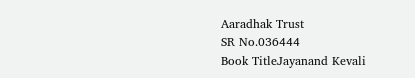Aaradhak Trust
SR No.036444
Book TitleJayanand Kevali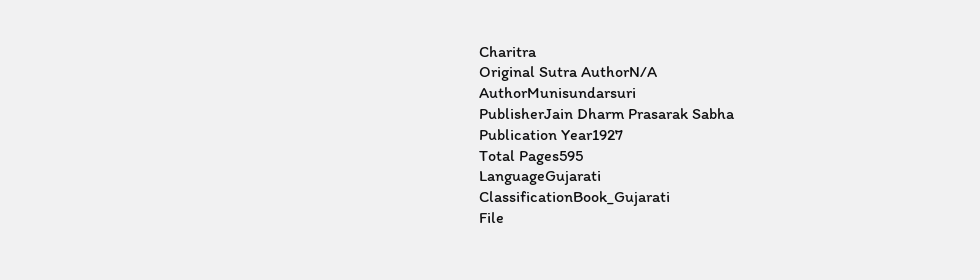Charitra
Original Sutra AuthorN/A
AuthorMunisundarsuri
PublisherJain Dharm Prasarak Sabha
Publication Year1927
Total Pages595
LanguageGujarati
ClassificationBook_Gujarati
File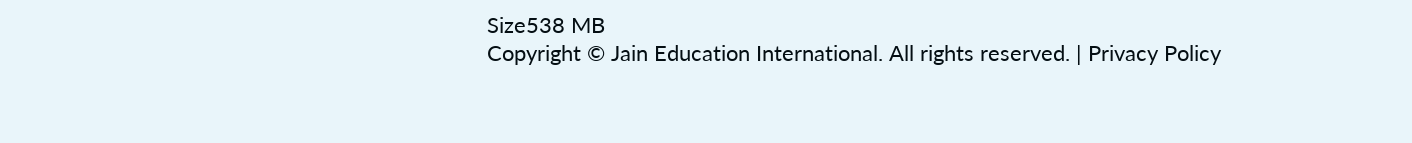Size538 MB
Copyright © Jain Education International. All rights reserved. | Privacy Policy